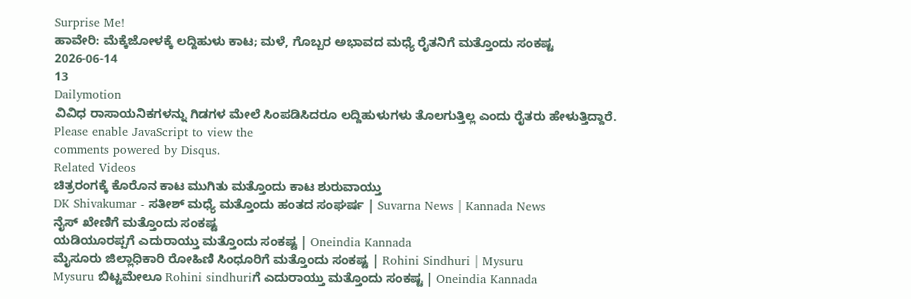Surprise Me!
ಹಾವೇರಿ: ಮೆಕ್ಕೆಜೋಳಕ್ಕೆ ಲದ್ದಿಹುಳು ಕಾಟ; ಮಳೆ, ಗೊಬ್ಬರ ಅಭಾವದ ಮಧ್ಯೆ ರೈತನಿಗೆ ಮತ್ತೊಂದು ಸಂಕಷ್ಟ
2026-06-14
13
Dailymotion
ವಿವಿಧ ರಾಸಾಯನಿಕಗಳನ್ನು ಗಿಡಗಳ ಮೇಲೆ ಸಿಂಪಡಿಸಿದರೂ ಲದ್ದಿಹುಳುಗಳು ತೊಲಗುತ್ತಿಲ್ಲ ಎಂದು ರೈತರು ಹೇಳುತ್ತಿದ್ದಾರೆ.
Please enable JavaScript to view the
comments powered by Disqus.
Related Videos
ಚಿತ್ರರಂಗಕ್ಕೆ ಕೊರೊನ ಕಾಟ ಮುಗಿತು ಮತ್ತೊಂದು ಕಾಟ ಶುರುವಾಯ್ತು
DK Shivakumar - ಸತೀಶ್ ಮಧ್ಯೆ ಮತ್ತೊಂದು ಹಂತದ ಸಂಘರ್ಷ | Suvarna News | Kannada News
ನೈಸ್ ಖೇಣಿಗೆ ಮತ್ತೊಂದು ಸಂಕಷ್ಟ
ಯಡಿಯೂರಪ್ಪಗೆ ಎದುರಾಯ್ತು ಮತ್ತೊಂದು ಸಂಕಷ್ಟ | Oneindia Kannada
ಮೈಸೂರು ಜಿಲ್ಲಾಧಿಕಾರಿ ರೋಹಿಣಿ ಸಿಂಧೂರಿಗೆ ಮತ್ತೊಂದು ಸಂಕಷ್ಟ | Rohini Sindhuri | Mysuru
Mysuru ಬಿಟ್ಟಮೇಲೂ Rohini sindhuriಗೆ ಎದುರಾಯ್ತು ಮತ್ತೊಂದು ಸಂಕಷ್ಟ | Oneindia Kannada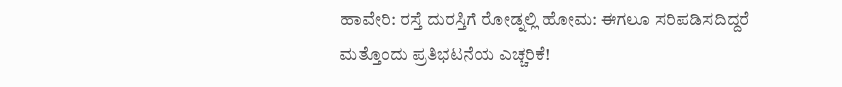ಹಾವೇರಿ: ರಸ್ತೆ ದುರಸ್ತಿಗೆ ರೋಡ್ನಲ್ಲಿ ಹೋಮ: ಈಗಲೂ ಸರಿಪಡಿಸದಿದ್ದರೆ ಮತ್ತೊಂದು ಪ್ರತಿಭಟನೆಯ ಎಚ್ಚರಿಕೆ!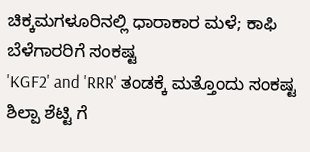ಚಿಕ್ಕಮಗಳೂರಿನಲ್ಲಿ ಧಾರಾಕಾರ ಮಳೆ; ಕಾಫಿ ಬೆಳೆಗಾರರಿಗೆ ಸಂಕಷ್ಟ
'KGF2' and 'RRR' ತಂಡಕ್ಕೆ ಮತ್ತೊಂದು ಸಂಕಷ್ಟ
ಶಿಲ್ಪಾ ಶೆಟ್ಟಿ ಗೆ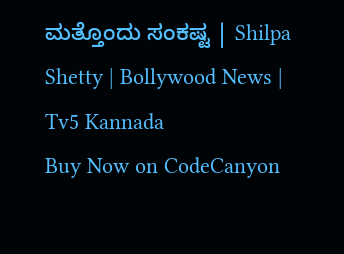ಮತ್ತೊಂದು ಸಂಕಷ್ಟ | Shilpa Shetty | Bollywood News | Tv5 Kannada
Buy Now on CodeCanyon